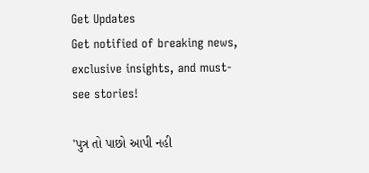Get Updates
Get notified of breaking news, exclusive insights, and must-see stories!

'પુત્ર તો પાછો આપી નહી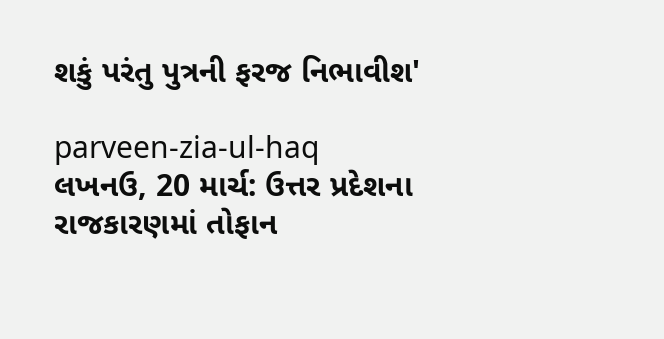શકું પરંતુ પુત્રની ફરજ નિભાવીશ'

parveen-zia-ul-haq
લખનઉ, 20 માર્ચ: ઉત્તર પ્રદેશના રાજકારણમાં તોફાન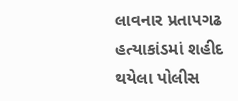લાવનાર પ્રતાપગઢ હત્યાકાંડમાં શહીદ થયેલા પોલીસ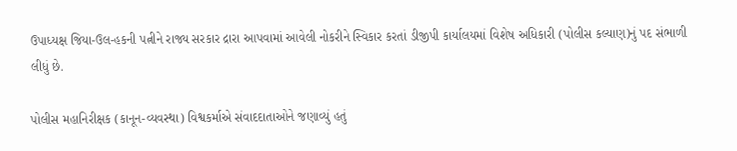ઉપાધ્યક્ષ જિયા-ઉલ-હકની પત્નીને રાજ્ય સરકાર દ્રારા આપવામાં આવેલી નોકરીને સ્વિકાર કરતાં ડીજીપી કાર્યાલયમાં વિશેષ અધિકારી (પોલીસ કલ્યાણ)નું પદ સંભાળી લીધું છે.

પોલીસ મહાનિરીક્ષક (કાનૂન-વ્યવસ્થા) વિશ્વકર્માએ સંવાદદાતાઓને જણાવ્યું હતું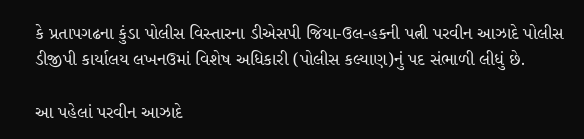કે પ્રતાપગઢના કુંડા પોલીસ વિસ્તારના ડીએસપી જિયા-ઉલ-હકની પત્ની પરવીન આઝાદે પોલીસ ડીજીપી કાર્યાલય લખનઉમાં વિશેષ અધિકારી (પોલીસ કલ્યાણ)નું પદ સંભાળી લીધું છે.

આ પહેલાં પરવીન આઝાદે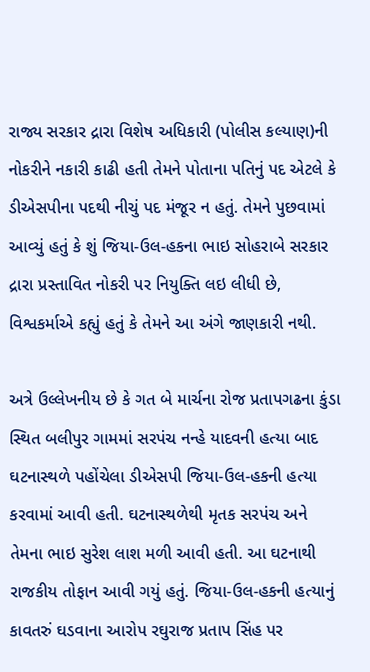રાજ્ય સરકાર દ્રારા વિશેષ અધિકારી (પોલીસ કલ્યાણ)ની નોકરીને નકારી કાઢી હતી તેમને પોતાના પતિનું પદ એટલે કે ડીએસપીના પદથી નીચું પદ મંજૂર ન હતું. તેમને પુછવામાં આવ્યું હતું કે શું જિયા-ઉલ-હકના ભાઇ સોહરાબે સરકાર દ્રારા પ્રસ્તાવિત નોકરી પર નિયુક્તિ લઇ લીધી છે, વિશ્વકર્માએ કહ્યું હતું કે તેમને આ અંગે જાણકારી નથી.

અત્રે ઉલ્લેખનીય છે કે ગત બે માર્ચના રોજ પ્રતાપગઢના કુંડા સ્થિત બલીપુર ગામમાં સરપંચ નન્હે યાદવની હત્યા બાદ ઘટનાસ્થળે પહોંચેલા ડીએસપી જિયા-ઉલ-હકની હત્યા કરવામાં આવી હતી. ઘટનાસ્થળેથી મૃતક સરપંચ અને તેમના ભાઇ સુરેશ લાશ મળી આવી હતી. આ ઘટનાથી રાજકીય તોફાન આવી ગયું હતું. જિયા-ઉલ-હકની હત્યાનું કાવતરું ઘડવાના આરોપ રઘુરાજ પ્રતાપ સિંહ પર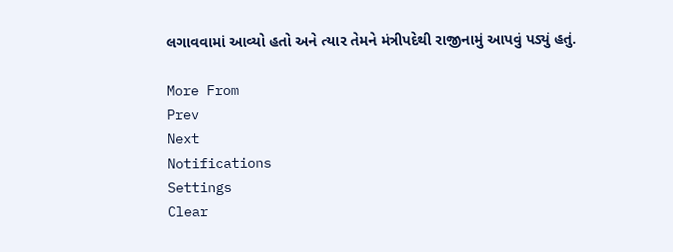લગાવવામાં આવ્યો હતો અને ત્યાર તેમને મંત્રીપદેથી રાજીનામું આપવું પડ્યું હતું.

More From
Prev
Next
Notifications
Settings
Clear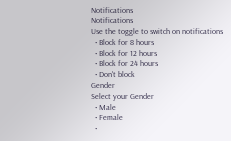Notifications
Notifications
Use the toggle to switch on notifications
  • Block for 8 hours
  • Block for 12 hours
  • Block for 24 hours
  • Don't block
Gender
Select your Gender
  • Male
  • Female
  •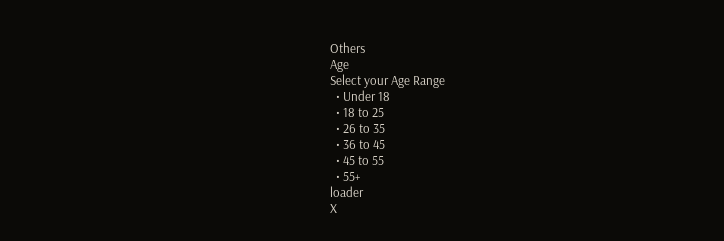Others
Age
Select your Age Range
  • Under 18
  • 18 to 25
  • 26 to 35
  • 36 to 45
  • 45 to 55
  • 55+
loader
X